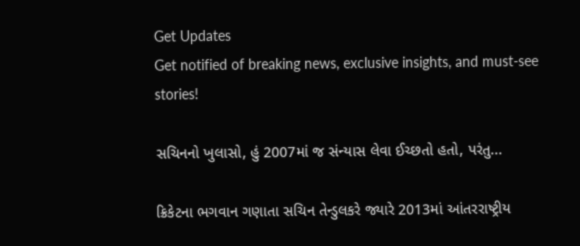Get Updates
Get notified of breaking news, exclusive insights, and must-see stories!

સચિનનો ખુલાસો, હું 2007માં જ સંન્યાસ લેવા ઈચ્છતો હતો, પરંતુ...

ક્રિકેટના ભગવાન ગણાતા સચિન તેન્ડુલકરે જ્યારે 2013માં આંતરરાષ્ટ્રીય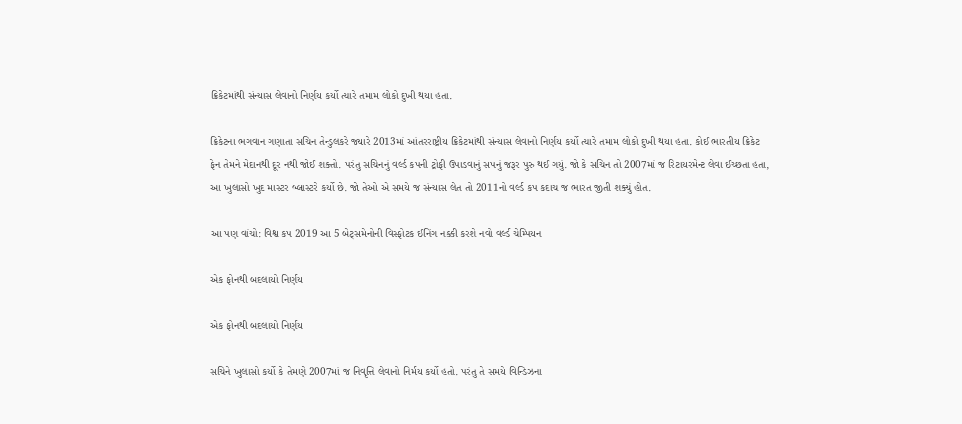ક્રિકેટમાંથી સંન્યાસ લેવાનો નિર્ણય કર્યો ત્યારે તમામ લોકો દુખી થયા હતા.

ક્રિકેટના ભગવાન ગણાતા સચિન તેન્ડુલકરે જ્યારે 2013માં આંતરરાષ્ટ્રીય ક્રિકેટમાંથી સંન્યાસ લેવાનો નિર્ણય કર્યો ત્યારે તમામ લોકો દુખી થયા હતા. કોઈ ભારતીય ક્રિકેટ ફેન તેમને મેદાનથી દૂર નથી જોઈ શક્તો. પરંતુ સચિનનું વર્લ્ડ કપની ટ્રોફી ઉપાડવાનું સપનું જરૂર પુરુ થઈ ગયું. જો કે સચિન તો 2007માં જ રિટાયરમેન્ટ લેવા ઈચ્છતા હતા, આ ખુલાસો ખુદ માસ્ટર બ્લાસ્ટરે કર્યો છે. જો તેઓ એ સમયે જ સંન્યાસ લેત તો 2011નો વર્લ્ડ કપ કદાચ જ ભારત જીતી શક્યું હોત.

આ પણ વાંચો: વિશ્વ કપ 2019 આ 5 બેટ્સમેનોની વિસ્ફોટક ઈનિંગ નક્કી કરશે નવો વર્લ્ડ ચેમ્પિયન

એક ફોનથી બદલાયો નિર્ણય

એક ફોનથી બદલાયો નિર્ણય

સચિને ખુલાસો કર્યો કે તેમણે 2007માં જ નિવૃત્તિ લેવાનો નિર્મય કર્યો હતો. પરંતુ તે સમયે વિન્ડિઝના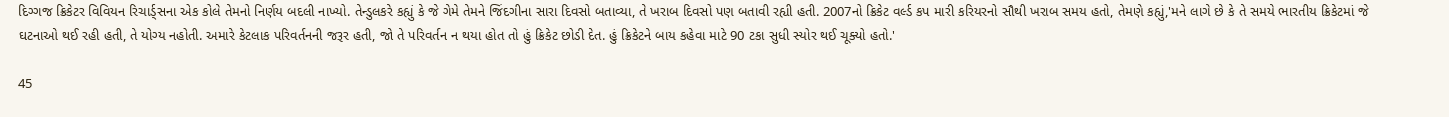દિગ્ગજ ક્રિકેટર વિવિયન રિચાર્ડ્સના એક કોલે તેમનો નિર્ણય બદલી નાખ્યો. તેન્ડુલકરે કહ્યું કે જે ગેમે તેમને જિંદગીના સારા દિવસો બતાવ્યા, તે ખરાબ દિવસો પણ બતાવી રહ્યી હતી. 2007નો ક્રિકેટ વર્લ્ડ કપ મારી કરિયરનો સૌથી ખરાબ સમય હતો, તેમણે કહ્યું,'મને લાગે છે કે તે સમયે ભારતીય ક્રિકેટમાં જે ઘટનાઓ થઈ રહી હતી, તે યોગ્ય નહોતી. અમારે કેટલાક પરિવર્તનની જરૂર હતી, જો તે પરિવર્તન ન થયા હોત તો હું ક્રિકેટ છોડી દેત. હું ક્રિકેટને બાય કહેવા માટે 90 ટકા સુધી સ્યોર થઈ ચૂક્યો હતો.'

45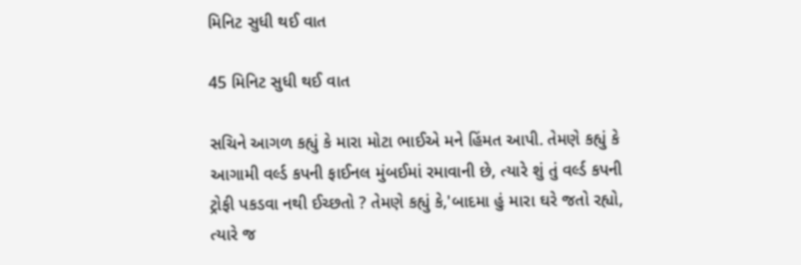મિનિટ સુધી થઈ વાત

45 મિનિટ સુધી થઈ વાત

સચિને આગળ કહ્યું કે મારા મોટા ભાઈએ મને હિંમત આપી. તેમણે કહ્યું કે આગામી વર્લ્ડ કપની ફાઈનલ મુંબઈમાં રમાવાની છે, ત્યારે શું તું વર્લ્ડ કપની ટ્રોફી પકડવા નથી ઈચ્છતો ? તેમણે કહ્યું કે,'બાદમા હું મારા ઘરે જતો રહ્યો, ત્યારે જ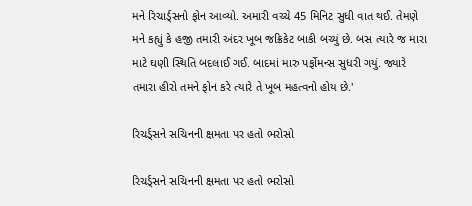મને રિચાર્ડ્સનો ફોન આવ્યો. અમારી વચ્ચે 45 મિનિટ સુધી વાત થઈ. તેમણે મને કહ્યું કે હજી તમારી અંદર ખૂબ જક્રિકેટ બાકી બચ્યું છે. બસ ત્યારે જ મારા માટે ઘણી સ્થિતિ બદલાઈ ગઈ. બાદમાં મારુ પર્ફોમન્સ સુધરી ગયું. જ્યારે તમારા હીરો તમને ફોન કરે ત્યારે તે ખૂબ મહત્વનો હોય છે.'

રિચર્ડ્સને સચિનની ક્ષમતા પર હતો ભરોસો

રિચર્ડ્સને સચિનની ક્ષમતા પર હતો ભરોસો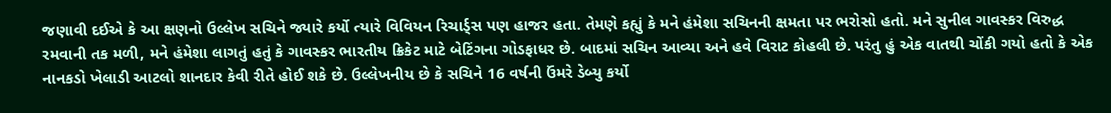જણાવી દઈએ કે આ ક્ષણનો ઉલ્લેખ સચિને જ્યારે કર્યો ત્યારે વિવિયન રિચાર્ડ્સ પણ હાજર હતા. તેમણે કહ્યું કે મને હંમેશા સચિનની ક્ષમતા પર ભરોસો હતો. મને સુનીલ ગાવસ્કર વિરુદ્ધ રમવાની તક મળી, મને હંમેશા લાગતું હતું કે ગાવસ્કર ભારતીય ક્રિકેટ માટે બેટિંગના ગોડફાધર છે. બાદમાં સચિન આવ્યા અને હવે વિરાટ કોહલી છે. પરંતુ હું એક વાતથી ચોંકી ગયો હતો કે એક નાનકડો ખેલાડી આટલો શાનદાર કેવી રીતે હોઈ શકે છે. ઉલ્લેખનીય છે કે સચિને 16 વર્ષની ઉંમરે ડેબ્યુ કર્યો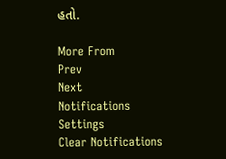હતો.

More From
Prev
Next
Notifications
Settings
Clear Notifications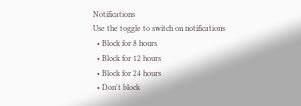Notifications
Use the toggle to switch on notifications
  • Block for 8 hours
  • Block for 12 hours
  • Block for 24 hours
  • Don't block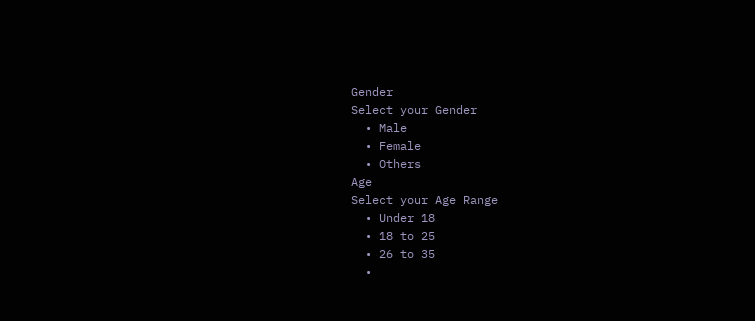Gender
Select your Gender
  • Male
  • Female
  • Others
Age
Select your Age Range
  • Under 18
  • 18 to 25
  • 26 to 35
  •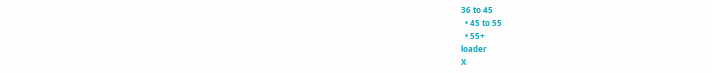36 to 45
  • 45 to 55
  • 55+
loader
X